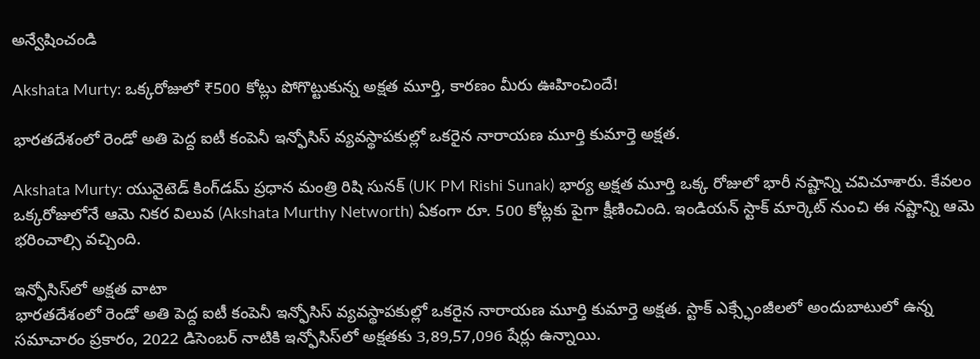అన్వేషించండి

Akshata Murty: ఒక్కరోజులో ₹500 కోట్లు పోగొట్టుకున్న అక్షత మూర్తి, కారణం మీరు ఊహించిందే!

భారతదేశంలో రెండో అతి పెద్ద ఐటీ కంపెనీ ఇన్ఫోసిస్ వ్యవస్థాపకుల్లో ఒకరైన నారాయణ మూర్తి కుమార్తె అక్షత.

Akshata Murty: యునైటెడ్‌ కింగ్‌డమ్‌ ప్రధాన మంత్రి రిషి సునక్ (UK PM Rishi Sunak) భార్య అక్షత మూర్తి ఒక్క రోజులో భారీ నష్టాన్ని చవిచూశారు. కేవలం ఒక్కరోజులోనే ఆమె నికర విలువ (Akshata Murthy Networth) ఏకంగా రూ. 500 కోట్లకు పైగా క్షీణించింది. ఇండియన్‌ స్టాక్ మార్కెట్‌ నుంచి ఈ నష్టాన్ని ఆమె భరించాల్సి వచ్చింది.

ఇన్ఫోసిస్‌లో అక్షత వాటా
భారతదేశంలో రెండో అతి పెద్ద ఐటీ కంపెనీ ఇన్ఫోసిస్ వ్యవస్థాపకుల్లో ఒకరైన నారాయణ మూర్తి కుమార్తె అక్షత. స్టాక్ ఎక్స్ఛేంజీలలో అందుబాటులో ఉన్న సమాచారం ప్రకారం, 2022 డిసెంబర్ నాటికి ఇన్ఫోసిస్‌లో అక్షతకు 3,89,57,096 షేర్లు ఉన్నాయి.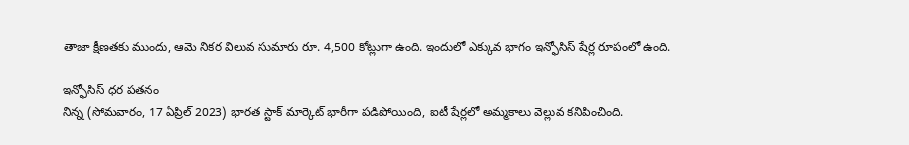తాజా క్షీణతకు ముందు, ఆమె నికర విలువ సుమారు రూ. 4,500 కోట్లుగా ఉంది. ఇందులో ఎక్కువ భాగం ఇన్ఫోసిస్ షేర్ల రూపంలో ఉంది.

ఇన్ఫోసిస్ ధర పతనం
నిన్న (సోమవారం, 17 ఏప్రిల్‌ 2023) భారత స్టాక్ మార్కెట్‌ భారీగా పడిపోయింది, ఐటీ షేర్లలో అమ్మకాలు వెల్లువ కనిపించింది.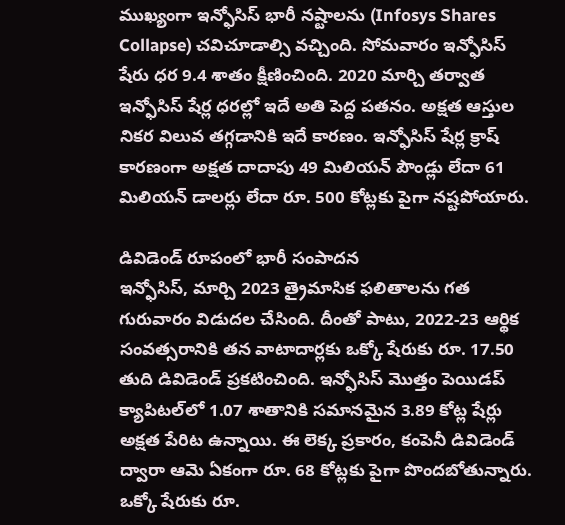ముఖ్యంగా ఇన్ఫోసిస్ భారీ నష్టాలను ‍‌(Infosys Shares Collapse) చవిచూడాల్సి వచ్చింది. సోమవారం ఇన్ఫోసిస్ షేరు ధర 9.4 శాతం క్షీణించింది. 2020 మార్చి తర్వాత ఇన్ఫోసిస్ షేర్ల ధరల్లో ఇదే అతి పెద్ద పతనం. అక్షత ఆస్తుల నికర విలువ తగ్గడానికి ఇదే కారణం. ఇన్ఫోసిస్ షేర్ల క్రాష్ కారణంగా అక్షత దాదాపు 49 మిలియన్ పౌండ్లు లేదా 61 మిలియన్‌ డాలర్లు లేదా రూ. 500 కోట్లకు పైగా నష్టపోయారు.

డివిడెండ్‌ రూపంలో భారీ సంపాదన
ఇన్ఫోసిస్, మార్చి 2023 త్రైమాసిక ఫలితాలను గత గురువారం విడుదల చేసింది. దీంతో పాటు, 2022-23 ఆర్థిక సంవత్సరానికి తన వాటాదార్లకు ఒక్కో షేరుకు రూ. 17.50 తుది డివిడెండ్ ప్రకటించింది. ఇన్ఫోసిస్ మొత్తం పెయిడప్‌ క్యాపిటల్‌లో 1.07 శాతానికి సమానమైన 3.89 కోట్ల షేర్లు అక్షత పేరిట ఉన్నాయి. ఈ లెక్క ప్రకారం, కంపెనీ డివిడెండ్ ద్వారా ఆమె ఏకంగా రూ. 68 కోట్లకు పైగా పొందబోతున్నారు. ఒక్కో షేరుకు రూ.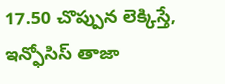17.50 చొప్పున లెక్కిస్తే, ఇన్ఫోసిస్ తాజా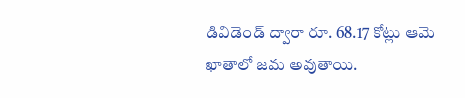డివిడెండ్ ద్వారా రూ. 68.17 కోట్లు ఆమె ఖాతాలో జమ అవుతాయి.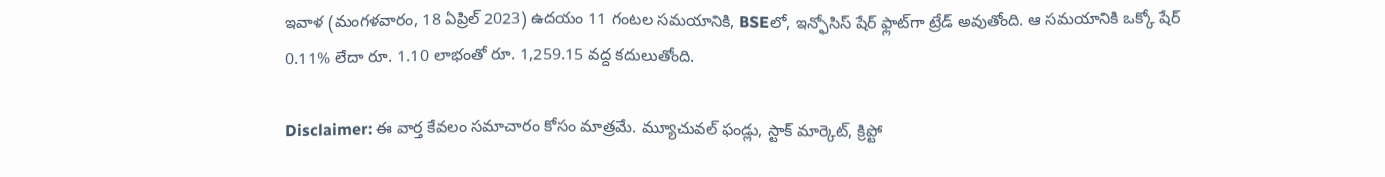ఇవాళ (మంగళవారం, 18 ఏప్రిల్‌ 2023) ఉదయం 11 గంటల సమయానికి, BSEలో, ఇన్ఫోసిస్‌ షేర్ ఫ్లాట్‌గా ట్రేడ్‌ అవుతోంది. ఆ సమయానికి ఒక్కో షేర్‌ 0.11% లేదా రూ. 1.10 లాభంతో రూ. 1,259.15 వద్ద కదులుతోంది.

Disclaimer: ఈ వార్త కేవలం సమాచారం కోసం మాత్రమే. మ్యూచువల్‌ ఫండ్లు, స్టాక్‌ మార్కెట్‌, క్రిప్టో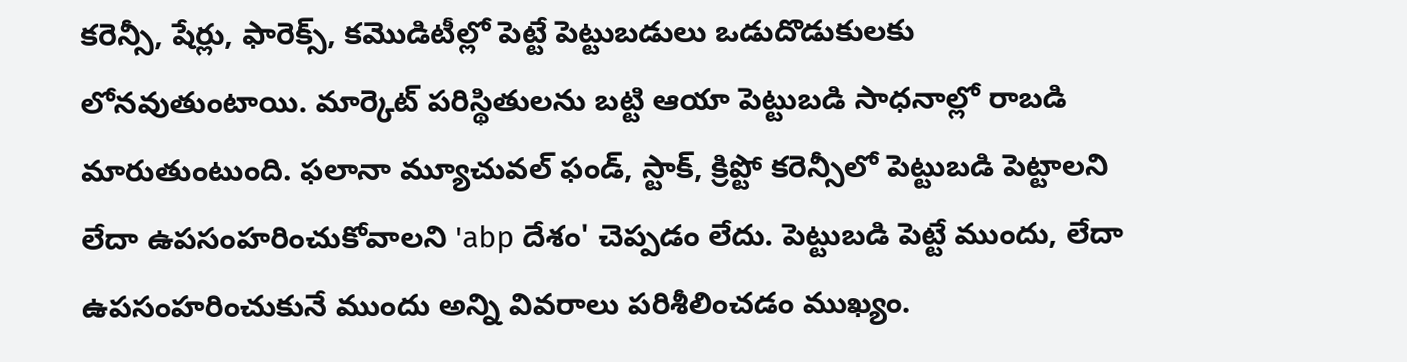కరెన్సీ, షేర్లు, ఫారెక్స్‌, కమొడిటీల్లో పెట్టే పెట్టుబడులు ఒడుదొడుకులకు లోనవుతుంటాయి. మార్కెట్‌ పరిస్థితులను బట్టి ఆయా పెట్టుబడి సాధనాల్లో రాబడి మారుతుంటుంది. ఫలానా మ్యూచువల్‌ ఫండ్‌, స్టాక్‌, క్రిప్టో కరెన్సీలో పెట్టుబడి పెట్టాలని లేదా ఉపసంహరించుకోవాలని 'abp దేశం' చెప్పడం లేదు. పెట్టుబడి పెట్టే ముందు, లేదా ఉపసంహరించుకునే ముందు అన్ని వివరాలు పరిశీలించడం ముఖ్యం.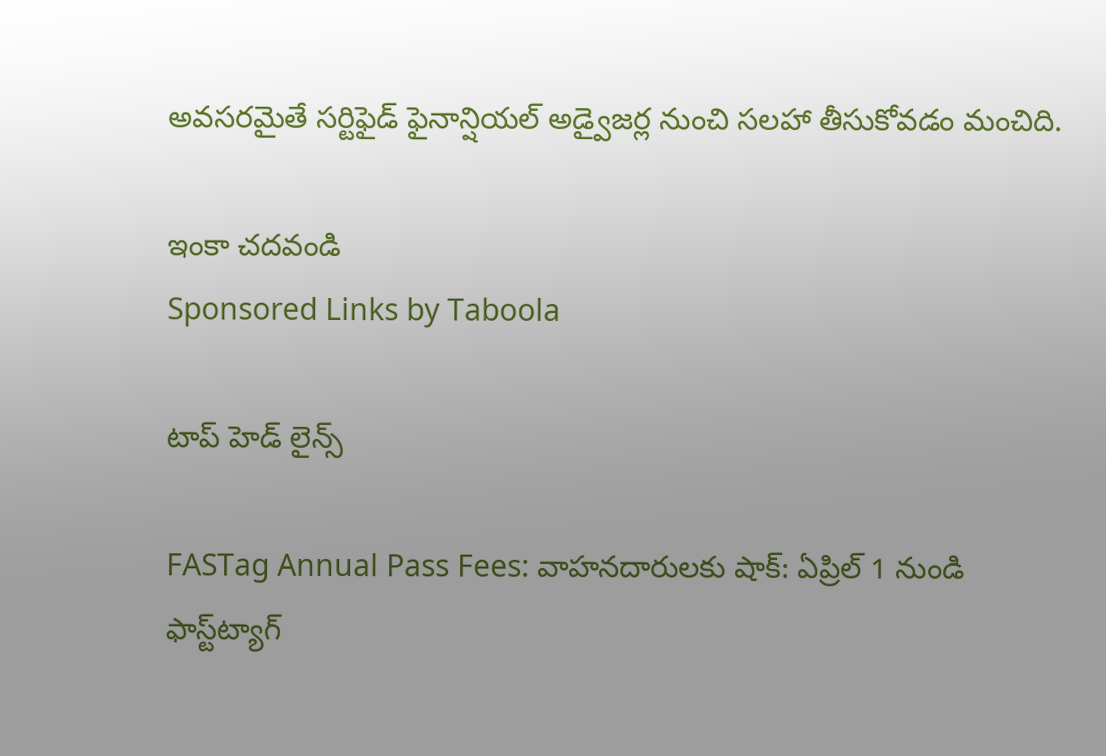అవసరమైతే సర్టిఫైడ్‌ ఫైనాన్షియల్‌ అడ్వైజర్ల నుంచి సలహా తీసుకోవడం మంచిది.

ఇంకా చదవండి
Sponsored Links by Taboola

టాప్ హెడ్ లైన్స్

FASTag Annual Pass Fees: వాహనదారులకు షాక్: ఏప్రిల్ 1 నుండి ఫాస్ట్‌ట్యాగ్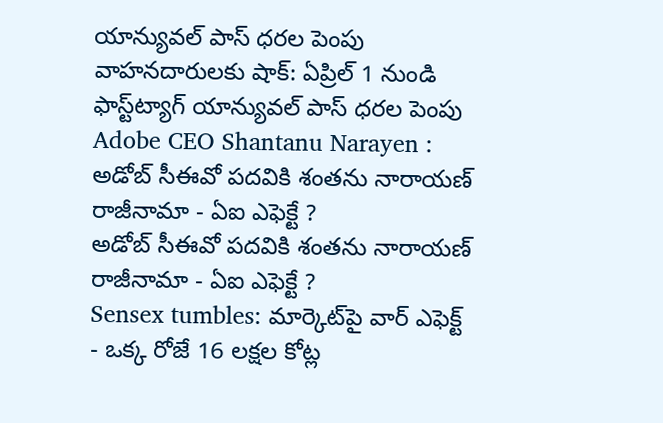యాన్యువల్ పాస్ ధరల పెంపు
వాహనదారులకు షాక్: ఏప్రిల్ 1 నుండి ఫాస్ట్‌ట్యాగ్ యాన్యువల్ పాస్ ధరల పెంపు
Adobe CEO Shantanu Narayen : అడోబ్ సీఈవో పదవికి శంతను నారాయణ్ రాజీనామా - ఏఐ ఎఫెక్టే ?
అడోబ్ సీఈవో పదవికి శంతను నారాయణ్ రాజీనామా - ఏఐ ఎఫెక్టే ?
Sensex tumbles: మార్కెట్‌పై వార్ ఎఫెక్ట్ - ఒక్క రోజే 16 లక్షల కోట్ల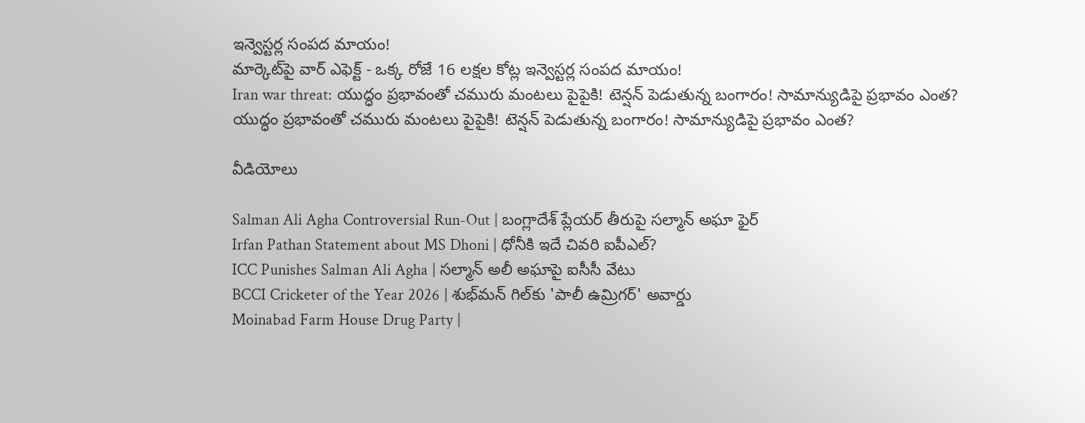ఇన్వెస్టర్ల సంపద మాయం!
మార్కెట్‌పై వార్ ఎఫెక్ట్ - ఒక్క రోజే 16 లక్షల కోట్ల ఇన్వెస్టర్ల సంపద మాయం!
Iran war threat: యుద్ధం ప్రభావంతో చమురు మంటలు పైపైకి! టెన్షన్ పెడుతున్న బంగారం! సామాన్యుడిపై ప్రభావం ఎంత?
యుద్ధం ప్రభావంతో చమురు మంటలు పైపైకి! టెన్షన్ పెడుతున్న బంగారం! సామాన్యుడిపై ప్రభావం ఎంత?

వీడియోలు

Salman Ali Agha Controversial Run-Out | బంగ్లాదేశ్ ప్లేయర్ తీరుపై సల్మాన్ అఘా ఫైర్
Irfan Pathan Statement about MS Dhoni | ధోనీకి ఇదే చివరి ఐపీఎల్?
ICC Punishes Salman Ali Agha | సల్మాన్ అలీ అఘాపై ఐసీసీ వేటు
BCCI Cricketer of the Year 2026 | శుభ్‌మన్ గిల్‌కు 'పాలీ ఉమ్రిగర్' అవార్డు
Moinabad Farm House Drug Party |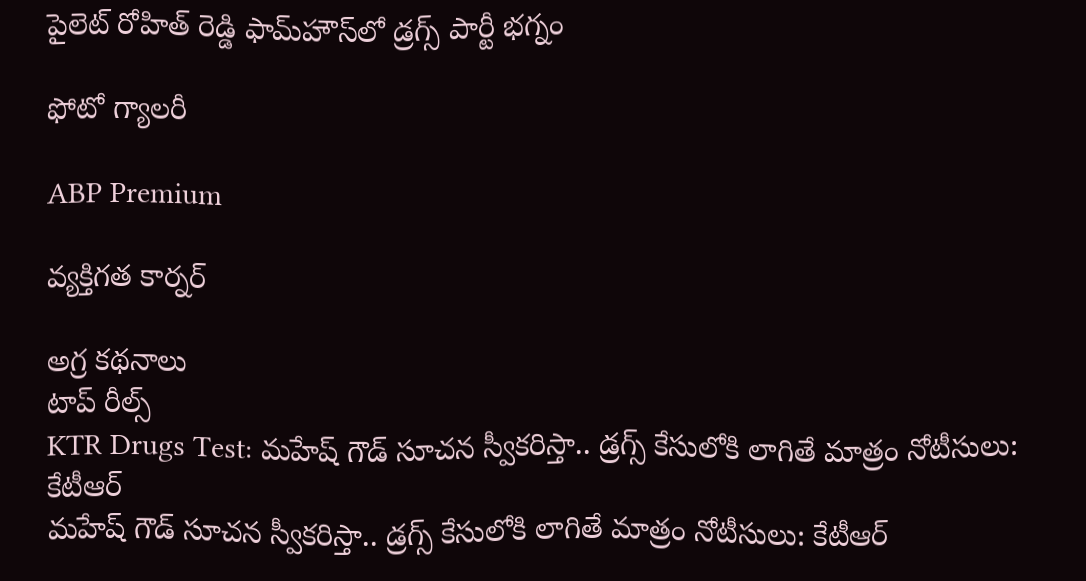పైలెట్ రోహిత్ రెడ్డి ఫామ్‌హౌస్‌లో డ్రగ్స్ పార్టీ భగ్నం

ఫోటో గ్యాలరీ

ABP Premium

వ్యక్తిగత కార్నర్

అగ్ర కథనాలు
టాప్ రీల్స్
KTR Drugs Test: మహేష్ గౌడ్ సూచన స్వీకరిస్తా.. డ్రగ్స్ కేసులోకి లాగితే మాత్రం నోటీసులు: కేటీఆర్
మహేష్ గౌడ్ సూచన స్వీకరిస్తా.. డ్రగ్స్ కేసులోకి లాగితే మాత్రం నోటీసులు: కేటీఆర్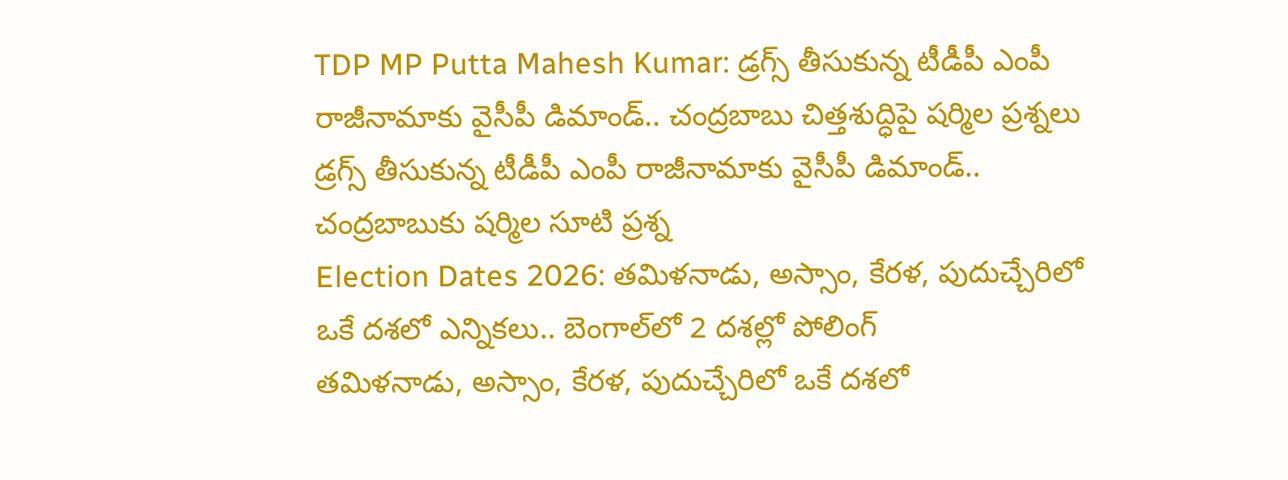TDP MP Putta Mahesh Kumar: డ్రగ్స్ తీసుకున్న టీడీపీ ఎంపీ రాజీనామాకు వైసీపీ డిమాండ్.. చంద్రబాబు చిత్తశుద్ధిపై షర్మిల ప్రశ్నలు
డ్రగ్స్ తీసుకున్న టీడీపీ ఎంపీ రాజీనామాకు వైసీపీ డిమాండ్.. చంద్రబాబుకు షర్మిల సూటి ప్రశ్న
Election Dates 2026: తమిళనాడు, అస్సాం, కేరళ, పుదుచ్చేరిలో ఒకే దశలో ఎన్నికలు.. బెంగాల్‌లో 2 దశల్లో పోలింగ్
తమిళనాడు, అస్సాం, కేరళ, పుదుచ్చేరిలో ఒకే దశలో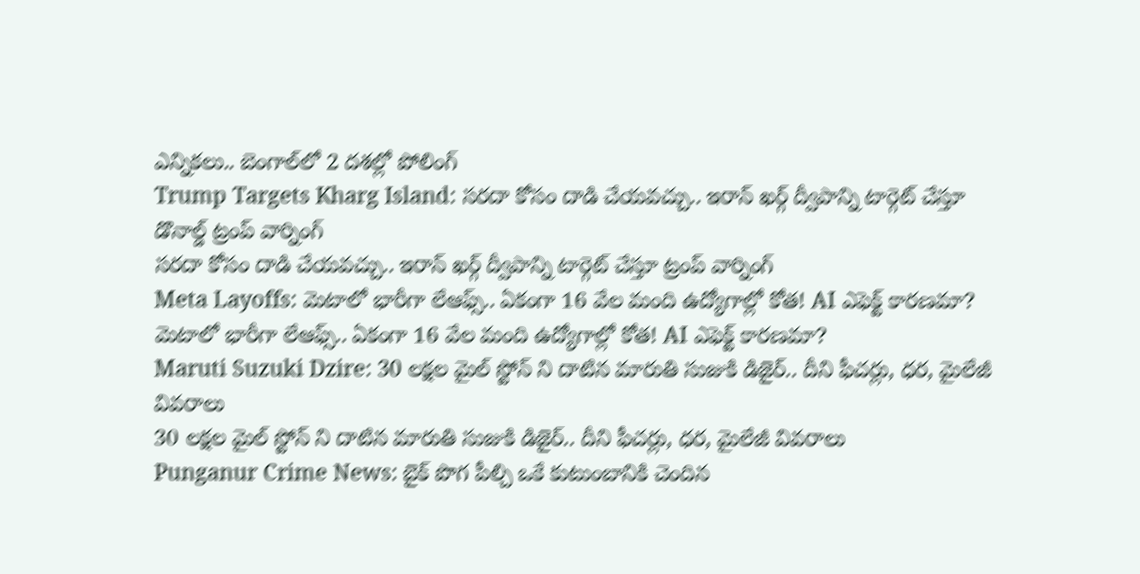ఎన్నికలు.. బెంగాల్‌లో 2 దశల్లో పోలింగ్
Trump Targets Kharg Island: సరదా కోసం దాడి చేయవచ్చు.. ఇరాన్ ఖర్గ్ ద్వీపాన్ని టార్గెట్ చేస్తూ డొనాల్డ్ ట్రంప్ వార్నింగ్
సరదా కోసం దాడి చేయవచ్చు.. ఇరాన్ ఖర్గ్ ద్వీపాన్ని టార్గెట్ చేస్తూ ట్రంప్ వార్నింగ్
Meta Layoffs: మెటాలో భారీగా లేఆఫ్స్.. ఏకంగా 16 వేల మంది ఉద్యోగాల్లో కోత! AI ఎఫెక్ట్ కారణమా?
మెటాలో భారీగా లేఆఫ్స్.. ఏకంగా 16 వేల మంది ఉద్యోగాల్లో కోత! AI ఎఫెక్ట్ కారణమా?
Maruti Suzuki Dzire: 30 లక్షల మైల్ స్టోన్ ని దాటిన మారుతి సుజుకి డిజైర్.. దీని ఫీచర్లు, ధర, మైలేజీ వివరాలు
30 లక్షల మైల్ స్టోన్ ని దాటిన మారుతి సుజుకి డిజైర్.. దీని ఫీచర్లు, ధర, మైలేజీ వివరాలు
Punganur Crime News: బైక్ పొగ పీల్చి ఒకే కుటుంబానికి చెందిన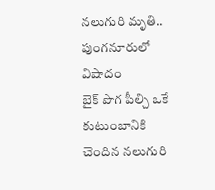నలుగురి మృతి.. పుంగనూరులో విషాదం
బైక్ పొగ పీల్చి ఒకే కుటుంబానికి చెందిన నలుగురి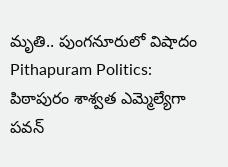మృతి.. పుంగనూరులో విషాదం
Pithapuram Politics: పిఠాపురం శాశ్వ‌త ఎమ్మెల్యేగా ప‌వ‌న్‌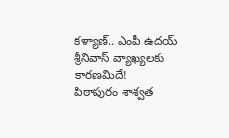కళ్యాణ్.. ఎంపీ ఉదయ్ శ్రీనివాస్ వ్యాఖ్యలకు కారణమిదే!
పిఠాపురం శాశ్వ‌త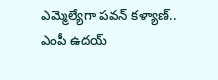ఎమ్మెల్యేగా ప‌వ‌న్‌ కళ్యాణ్.. ఎంపీ ఉదయ్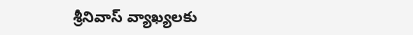శ్రీనివాస్ వ్యాఖ్యలకు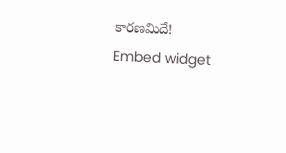కారణమిదే!
Embed widget